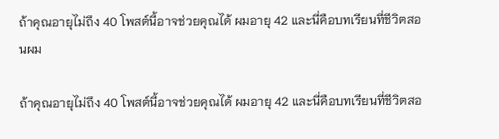ถ้าคุณอายุไม่ถึง 40 โพสต์นี้อาจช่วยคุณได้ ผมอายุ 42 และนี่คือบทเรียนที่ชีวิตสอนผม

ถ้าคุณอายุไม่ถึง 40 โพสต์นี้อาจช่วยคุณได้ ผมอายุ 42 และนี่คือบทเรียนที่ชีวิตสอ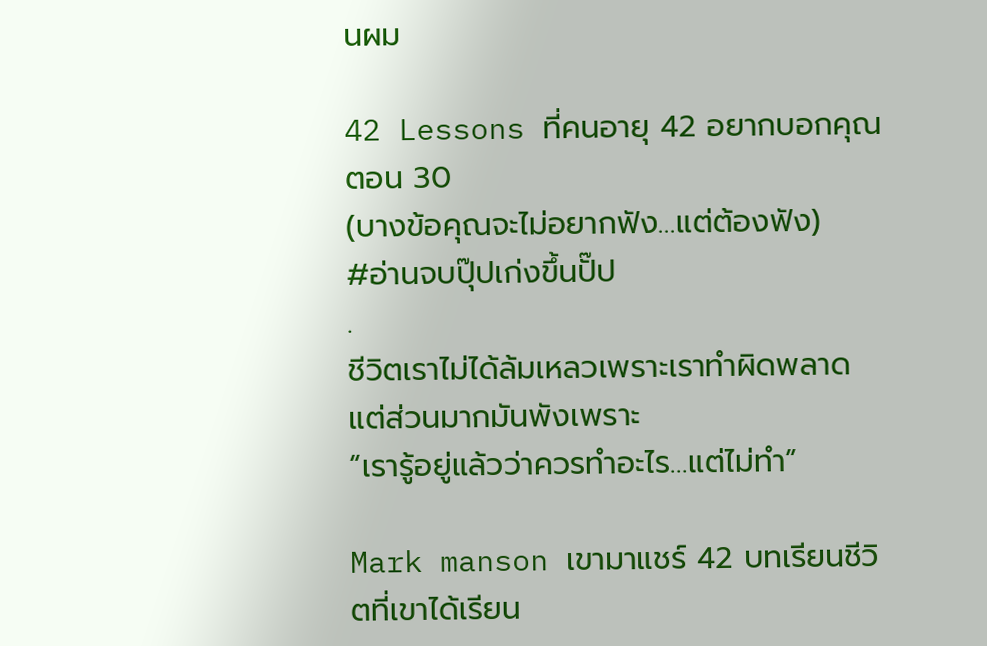นผม

42 Lessons ที่คนอายุ 42 อยากบอกคุณตอน 30
(บางข้อคุณจะไม่อยากฟัง…แต่ต้องฟัง)
#อ่านจบปุ๊ปเก่งขึ้นปั๊ป
.
ชีวิตเราไม่ได้ล้มเหลวเพราะเราทำผิดพลาด
แต่ส่วนมากมันพังเพราะ
“เรารู้อยู่แล้วว่าควรทำอะไร…แต่ไม่ทำ”

Mark manson เขามาแชร์ 42 บทเรียนชีวิตที่เขาได้เรียน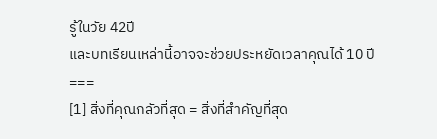รู้ในวัย 42ปี
และบทเรียนเหล่านี้อาจจะช่วยประหยัดเวลาคุณได้ 10 ปี
===
[1] สิ่งที่คุณกลัวที่สุด = สิ่งที่สำคัญที่สุด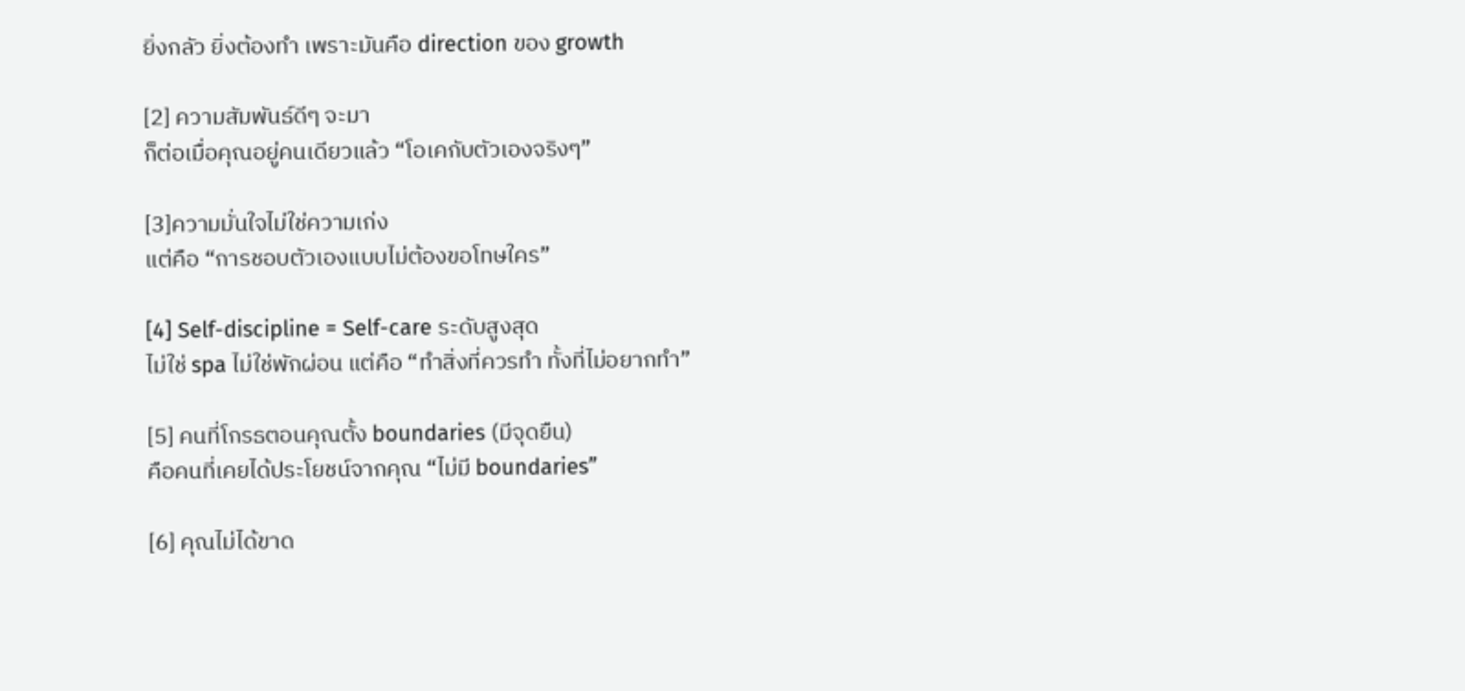ยิ่งกลัว ยิ่งต้องทำ เพราะมันคือ direction ของ growth

[2] ความสัมพันธ์ดีๆ จะมา
ก็ต่อเมื่อคุณอยู่คนเดียวแล้ว “โอเคกับตัวเองจริงๆ”

[3]ความมั่นใจไม่ใช่ความเก่ง
แต่คือ “การชอบตัวเองแบบไม่ต้องขอโทษใคร”

[4] Self-discipline = Self-care ระดับสูงสุด
ไม่ใช่ spa ไม่ใช่พักผ่อน แต่คือ “ทำสิ่งที่ควรทำ ทั้งที่ไม่อยากทำ”

[5] คนที่โกรธตอนคุณตั้ง boundaries (มีจุดยืน)
คือคนที่เคยได้ประโยชน์จากคุณ “ไม่มี boundaries”

[6] คุณไม่ได้ขาด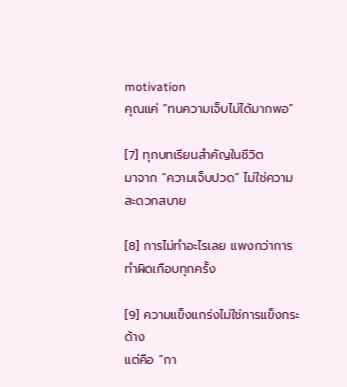motivation
คุณแค่ “ทนความเจ็บไม่ได้มากพอ”

[7] ทุกบทเรียนสำคัญในชีวิต
มาจาก “ความเจ็บปวด” ไม่ใช่ความสะดวกสบาย

[8] การไม่ทำอะไรเลย แพงกว่าการทำผิดเกือบทุกครั้ง

[9] ความแข็งแกร่งไม่ใช่การแข็งกระด้าง
แต่คือ “กา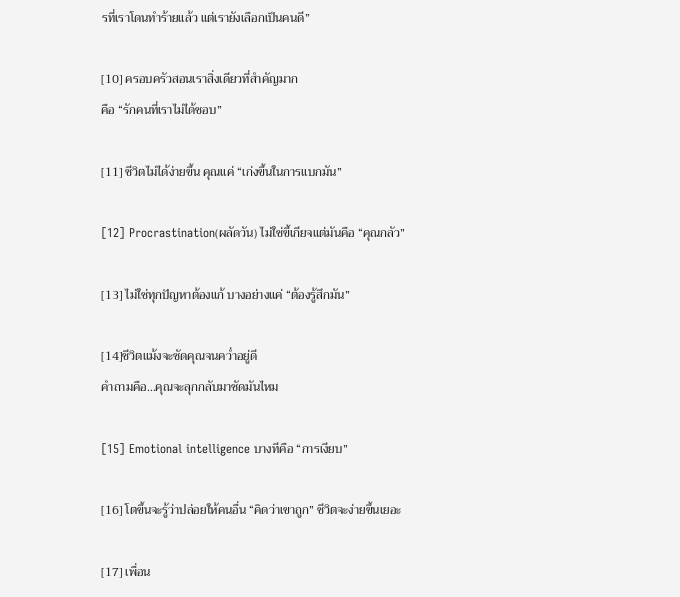รที่เราโดนทำร้ายแล้ว แต่เรายังเลือกเป็นคนดี”

[10] ครอบครัวสอนเราสิ่งเดียวที่สำคัญมาก
คือ “รักคนที่เราไม่ได้ชอบ”

[11] ชีวิตไม่ได้ง่ายขึ้น คุณแค่ “เก่งขึ้นในการแบกมัน”

[12] Procrastination(ผลัดวัน) ไม่ใช่ขี้เกียจแต่มันคือ “คุณกลัว”

[13] ไม่ใช่ทุกปัญหาต้องแก้ บางอย่างแค่ “ต้องรู้สึกมัน”

[14]ชีวิตแม้งจะซัดคุณจนคว่ำอยู่ดี
คำถามคือ…คุณจะลุกกลับมาซัดมันไหม

[15] Emotional intelligence บางทีคือ “การเงียบ”

[16] โตขึ้นจะรู้ว่าปล่อยให้คนอื่น “คิดว่าเขาถูก” ชีวิตจะง่ายขึ้นเยอะ

[17] เพื่อน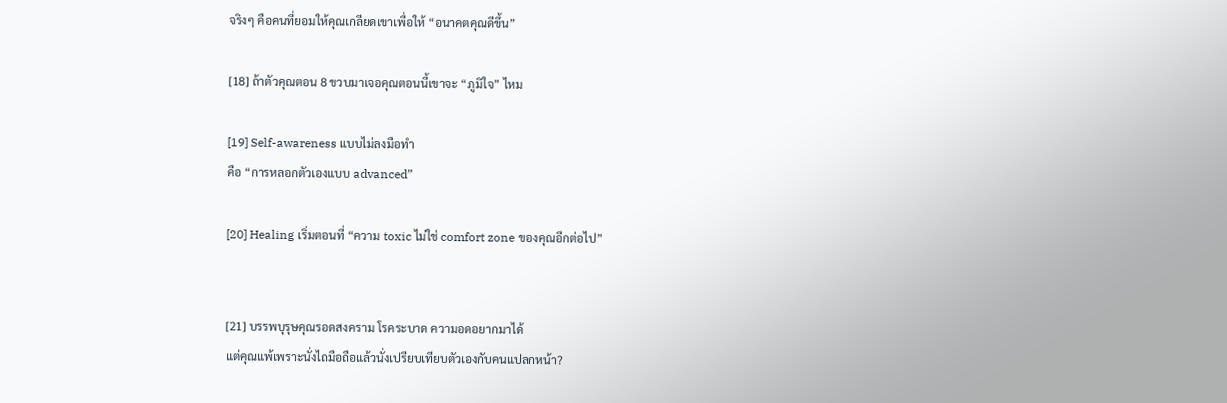จริงๆ คือคนที่ยอมให้คุณเกลียดเขาเพื่อให้ “อนาคตคุณดีขึ้น”

[18] ถ้าตัวคุณตอน 8 ขวบมาเจอคุณตอนนี้เขาจะ “ภูมิใจ” ไหม

[19] Self-awareness แบบไม่ลงมือทำ
คือ “การหลอกตัวเองแบบ advanced”

[20] Healing เริ่มตอนที่ “ความ toxic ไม่ใช่ comfort zone ของคุณอีกต่อไป”


[21] บรรพบุรุษคุณรอดสงคราม โรคระบาด ความอดอยากมาได้
แต่คุณแพ้เพราะนั่งไถมือถือแล้วนั่งเปรียบเทียบตัวเองกับคนแปลกหน้า?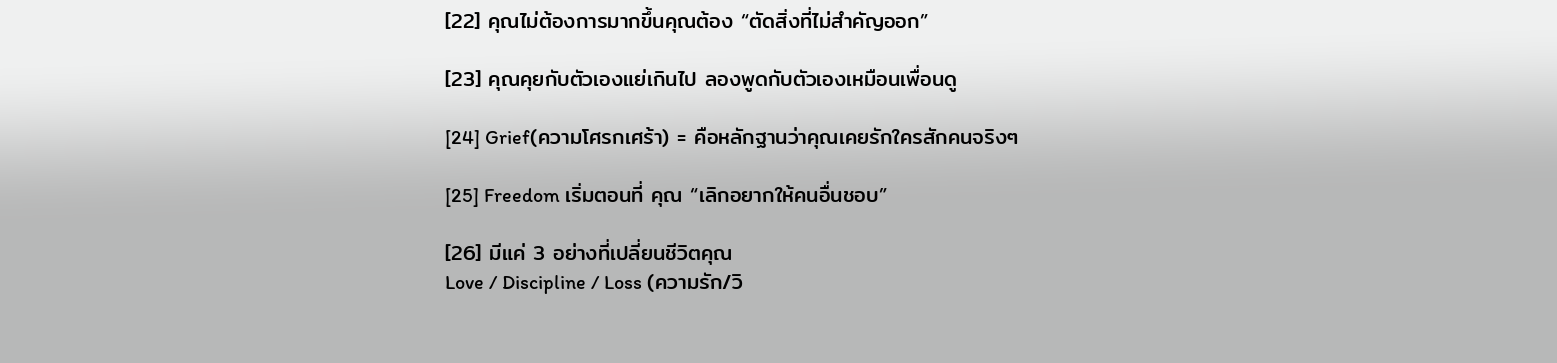[22] คุณไม่ต้องการมากขึ้นคุณต้อง “ตัดสิ่งที่ไม่สำคัญออก”

[23] คุณคุยกับตัวเองแย่เกินไป ลองพูดกับตัวเองเหมือนเพื่อนดู

[24] Grief(ความโศรกเศร้า) = คือหลักฐานว่าคุณเคยรักใครสักคนจริงๆ

[25] Freedom เริ่มตอนที่ คุณ “เลิกอยากให้คนอื่นชอบ”

[26] มีแค่ 3 อย่างที่เปลี่ยนชีวิตคุณ
Love / Discipline / Loss (ความรัก/วิ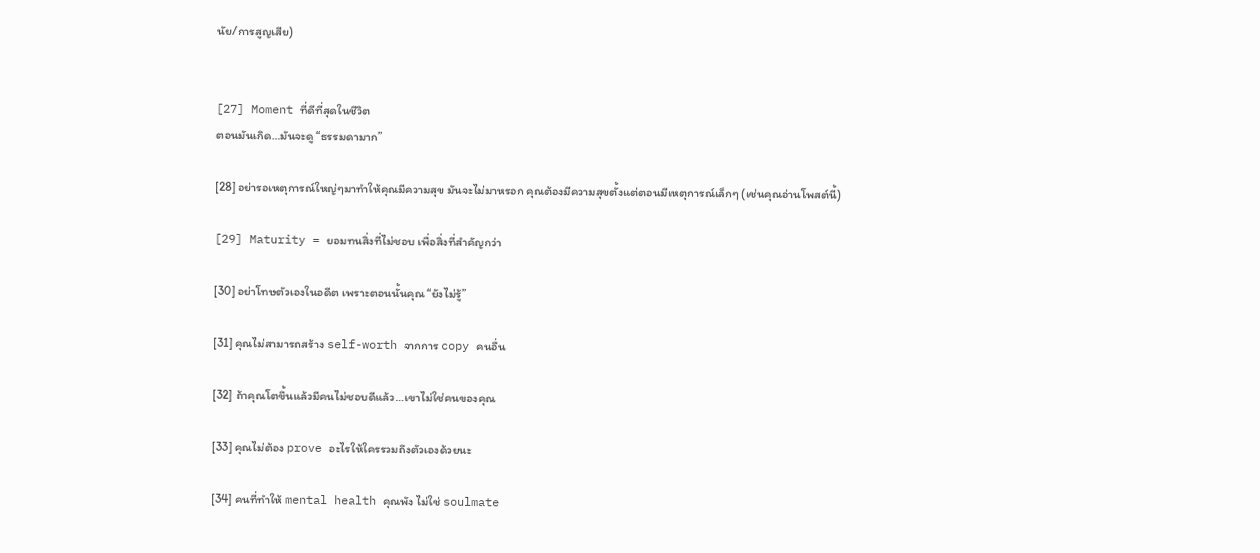นัย/การสูญเสีย)


[27] Moment ที่ดีที่สุดในชีวิต
ตอนมันเกิด…มันจะดู “ธรรมดามาก”

[28] อย่ารอเหตุการณ์ใหญ่ๆมาทำให้คุณมีความสุข มันจะไม่มาหรอก คุณต้องมีความสุขตั้งแต่ตอนมีเหตุการณ์เล็กๆ (เช่นคุณอ่านโพสต์นี้)

[29] Maturity = ยอมทนสิ่งที่ไม่ชอบ เพื่อสิ่งที่สำคัญกว่า

[30] อย่าโทษตัวเองในอดีต เพราะตอนนั้นคุณ “ยังไม่รู้”

[31] คุณไม่สามารถสร้าง self-worth จากการ copy คนอื่น

[32] ถ้าคุณโตขึ้นแล้วมีคนไม่ชอบดีแล้ว…เขาไม่ใช่คนของคุณ

[33] คุณไม่ต้อง prove อะไรให้ใครรวมถึงตัวเองด้วยนะ

[34] คนที่ทำให้ mental health คุณพัง ไม่ใช่ soulmate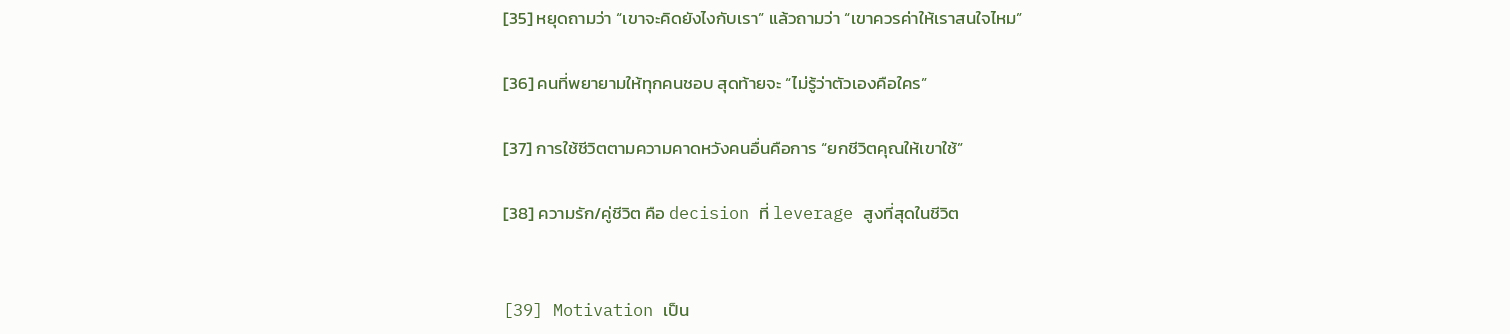[35] หยุดถามว่า “เขาจะคิดยังไงกับเรา” แล้วถามว่า “เขาควรค่าให้เราสนใจไหม”

[36] คนที่พยายามให้ทุกคนชอบ สุดท้ายจะ “ไม่รู้ว่าตัวเองคือใคร”

[37] การใช้ชีวิตตามความคาดหวังคนอื่นคือการ “ยกชีวิตคุณให้เขาใช้”

[38] ความรัก/คู่ชีวิต คือ decision ที่ leverage สูงที่สุดในชีวิต


[39] Motivation เป็น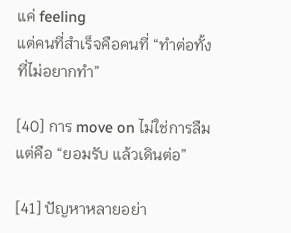แค่ feeling
แต่คนที่สำเร็จคือคนที่ “ทำต่อทั้งที่ไม่อยากทำ”

[40] การ move on ไม่ใช่การลืม แต่คือ “ยอมรับ แล้วเดินต่อ”

[41] ปัญหาหลายอย่า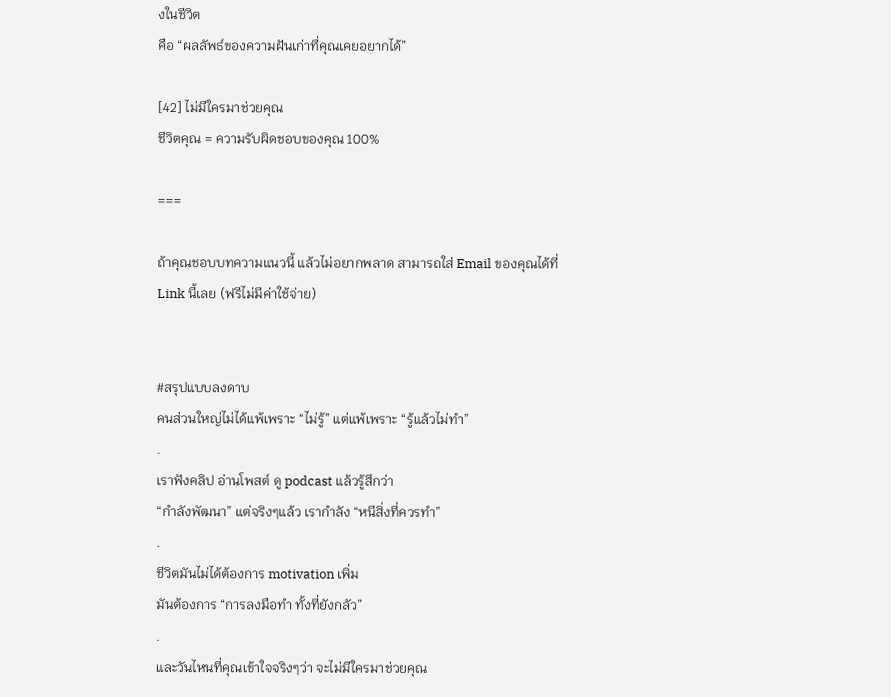งในชีวิต
คือ “ผลลัพธ์ของความฝันเก่าที่คุณเคยอยากได้”

[42] ไม่มีใครมาช่วยคุณ
ชีวิตคุณ = ความรับผิดชอบของคุณ 100%

===

ถ้าคุณชอบบทความแนวนี้ แล้วไม่อยากพลาด สามารถใส่ Email ของคุณได้ที่ Link นี้เลย (ฟรีไม่มีค่าใช้จ่าย)


#สรุปแบบลงดาบ
คนส่วนใหญ่ไม่ได้แพ้เพราะ “ไม่รู้” แต่แพ้เพราะ “รู้แล้วไม่ทำ”
.
เราฟังคลิป อ่านโพสต์ ดู podcast แล้วรู้สึกว่า
“กำลังพัฒนา” แต่จริงๆแล้ว เรากำลัง “หนีสิ่งที่ควรทำ”
.
ชีวิตมันไม่ได้ต้องการ motivation เพิ่ม
มันต้องการ “การลงมือทำ ทั้งที่ยังกลัว”
.
และวันไหนที่คุณเข้าใจจริงๆว่า จะไม่มีใครมาช่วยคุณ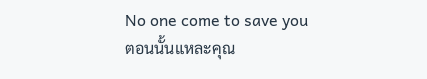No one come to save you
ตอนนั้นแหละคุณ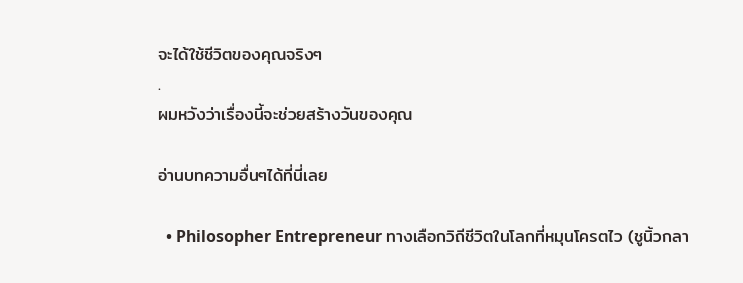จะได้ใช้ชีวิตของคุณจริงๆ
.
ผมหวังว่าเรื่องนี้จะช่วยสร้างวันของคุณ

อ่านบทความอื่นๆได้ที่นี่เลย

  • Philosopher Entrepreneur ทางเลือกวิถีชีวิตในโลกที่หมุนโครตไว (ชูนิ้วกลา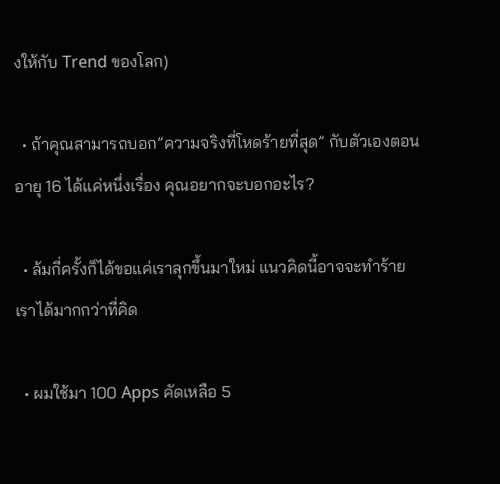งให้กับ Trend ของโลก)

  • ถ้าคุณสามารถบอก”ความจริงที่โหดร้ายที่สุด” กับตัวเองตอนอายุ 16 ได้แค่หนึ่งเรื่อง คุณอยากจะบอกอะไร?

  • ล้มกี่ครั้งก็ได้ขอแค่เราลุกขึ้นมาใหม่ แนวคิดนี้อาจจะทำร้ายเราได้มากกว่าที่คิด

  • ผมใช้มา 100 Apps คัดเหลือ 5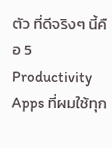ตัว ที่ดีจริงๆ นี้คือ 5 Productivity Apps ที่ผมใช้ทุก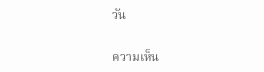วัน


ความเห็น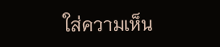ใส่ความเห็น